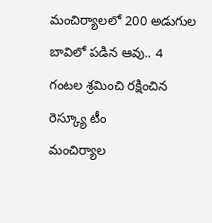మంచిర్యాలలో 200 అడుగుల బావిలో పడిన ఆవు.. 4 గంటల శ్రమించి రక్షించిన రెస్క్యూ టీం
మంచిర్యాల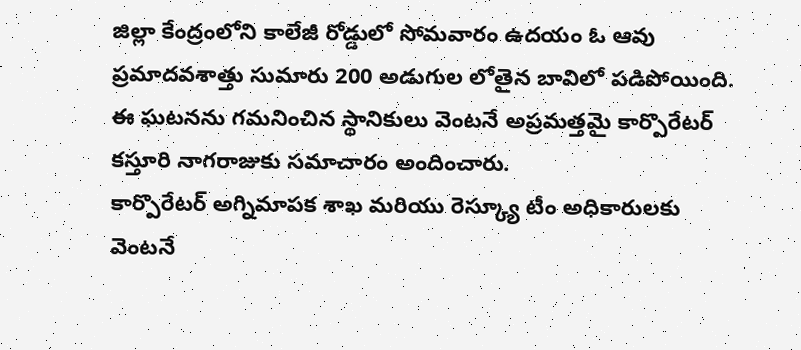జిల్లా కేంద్రంలోని కాలేజీ రోడ్డులో సోమవారం ఉదయం ఓ ఆవు ప్రమాదవశాత్తు సుమారు 200 అడుగుల లోతైన బావిలో పడిపోయింది. ఈ ఘటనను గమనించిన స్థానికులు వెంటనే అప్రమత్తమై కార్పొరేటర్ కస్తూరి నాగరాజుకు సమాచారం అందించారు.
కార్పొరేటర్ అగ్నిమాపక శాఖ మరియు రెస్క్యూ టీం అధికారులకు వెంటనే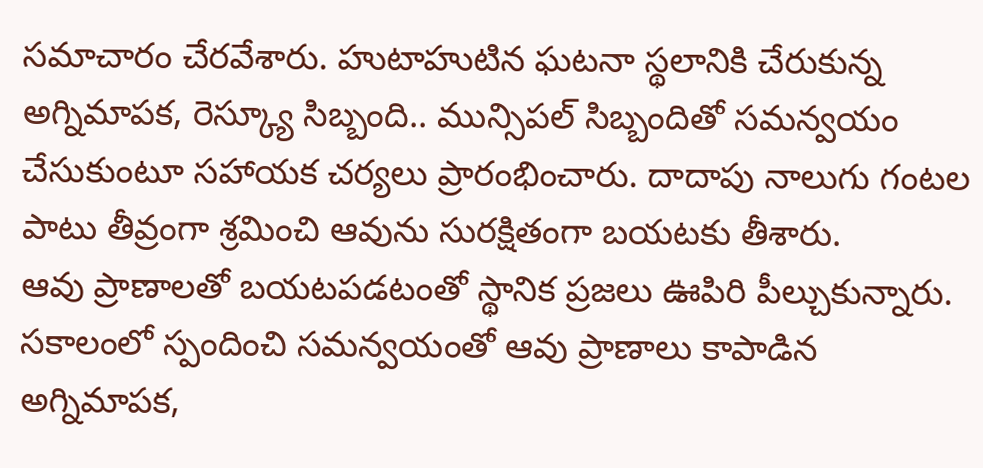సమాచారం చేరవేశారు. హుటాహుటిన ఘటనా స్థలానికి చేరుకున్న అగ్నిమాపక, రెస్క్యూ సిబ్బంది.. మున్సిపల్ సిబ్బందితో సమన్వయం చేసుకుంటూ సహాయక చర్యలు ప్రారంభించారు. దాదాపు నాలుగు గంటల పాటు తీవ్రంగా శ్రమించి ఆవును సురక్షితంగా బయటకు తీశారు.
ఆవు ప్రాణాలతో బయటపడటంతో స్థానిక ప్రజలు ఊపిరి పీల్చుకున్నారు. సకాలంలో స్పందించి సమన్వయంతో ఆవు ప్రాణాలు కాపాడిన అగ్నిమాపక,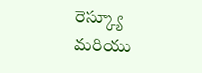రెస్క్యూ మరియు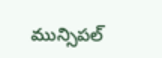మున్సిపల్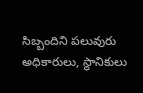సిబ్బందిని పలువురు అధికారులు, స్థానికులు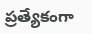ప్రత్యేకంగా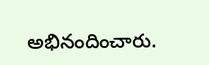అభినందించారు.